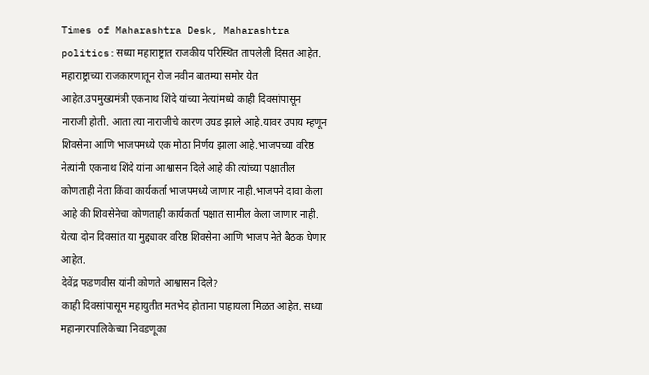Times of Maharashtra Desk, Maharashtra politics:सध्या महाराष्ट्रात राजकीय परिस्थित तापलेली दिसत आहेत. महाराष्ट्राच्या राजकारणातून रोज नवीन बातम्या समोर येत आहेत.उपमुख्यमंत्री एकनाथ शिंदे यांच्या नेत्यांमध्ये काही दिवसांपासून नाराजी होती. आता त्या नाराजीचे कारण उघड झाले आहे.यावर उपाय म्हणून शिवसेना आणि भाजपमध्ये एक मोठा निर्णय झाला आहे.भाजपच्या वरिष्ठ नेत्यांनी एकनाथ शिंदे यांना आश्वासन दिले आहे की त्यांच्या पक्षातील कोणताही नेता किंवा कार्यकर्ता भाजपमध्ये जाणार नाही.भाजपने दावा केला आहे की शिवसेनेचा कोणताही कार्यकर्ता पक्षात सामील केला जाणार नाही. येत्या दोन दिवसांत या मुद्द्यावर वरिष्ठ शिवसेना आणि भाजप नेते बैठक घेणार आहेत.
देवेंद्र फडणवीस यांनी कोणते आश्वासन दिले?
काही दिवसांपासूम महायुतीत मतभेद होताना पाहायला मिळत आहेत. सध्या महानगरपालिकेच्या निवडणूका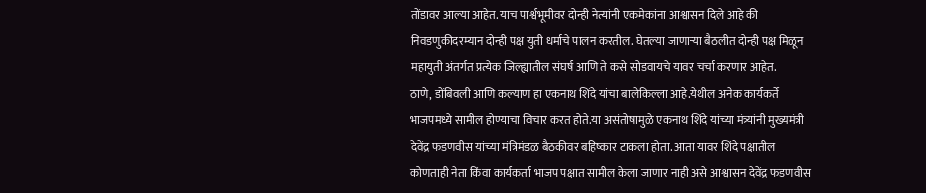तोंडावर आल्या आहेत. याच पार्श्वभूमीवर दोन्ही नेत्यांनी एकमेकांना आश्वासन दिले आहे की निवडणुकीदरम्यान दोन्ही पक्ष युती धर्माचे पालन करतील. घेतल्या जाणाऱ्या बैठलीत दोन्ही पक्ष मिळून महायुती अंतर्गत प्रत्येक जिल्ह्यातील संघर्ष आणि ते कसे सोडवायचे यावर चर्चा करणार आहेत.
ठाणे, डोंबिवली आणि कल्याण हा एकनाथ शिंदे यांचा बालेकिल्ला आहे.येथील अनेक कार्यकर्ते भाजपमध्ये सामील होण्याचा विचार करत होते.या असंतोषामुळे एकनाथ शिंदे यांच्या मंत्र्यांनी मुख्यमंत्री देवेंद्र फडणवीस यांच्या मंत्रिमंडळ बैठकीवर बहिष्कार टाकला होता. आता यावर शिंदे पक्षातील कोणताही नेता किंवा कार्यकर्ता भाजप पक्षात सामील केला जाणार नाही असे आश्वासन देवेंद्र फडणवीस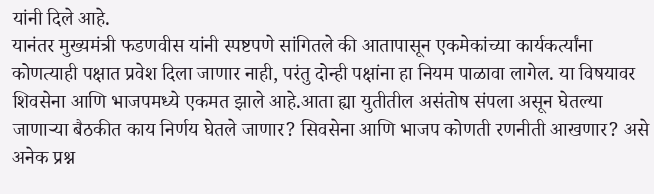यांनी दिले आहे.
यानंतर मुख्यमंत्री फडणवीस यांनी स्पष्टपणे सांगितले की आतापासून एकमेकांच्या कार्यकर्त्यांना कोणत्याही पक्षात प्रवेश दिला जाणार नाही, परंतु दोन्ही पक्षांना हा नियम पाळावा लागेल. या विषयावर शिवसेना आणि भाजपमध्ये एकमत झाले आहे.आता ह्या युतीतील असंतोष संपला असून घेतल्या जाणाऱ्या बैठकीत काय निर्णय घेतले जाणार? सिवसेना आणि भाजप कोणती रणनीती आखणार? असे अनेक प्रश्न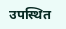उपस्थित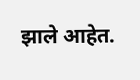झाले आहेत.